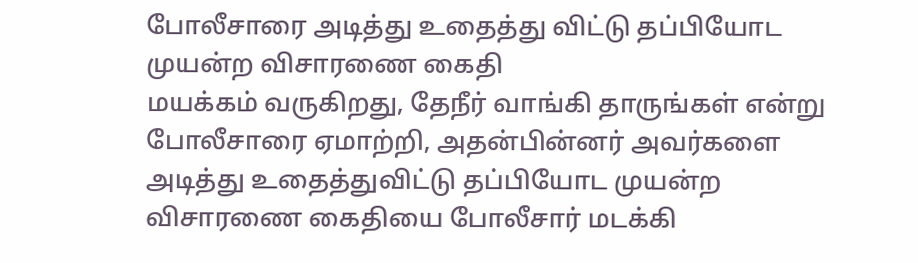போலீசாரை அடித்து உதைத்து விட்டு தப்பியோட முயன்ற விசாரணை கைதி
மயக்கம் வருகிறது, தேநீர் வாங்கி தாருங்கள் என்று போலீசாரை ஏமாற்றி, அதன்பின்னர் அவர்களை அடித்து உதைத்துவிட்டு தப்பியோட முயன்ற விசாரணை கைதியை போலீசார் மடக்கி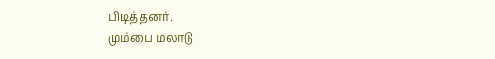பிடித்தனர்.
மும்பை மலாடு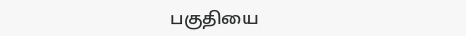பகுதியை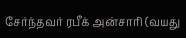சேர்ந்தவர் ரபீக் அன்சாரி (வயது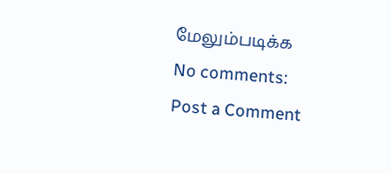மேலும்படிக்க
No comments:
Post a Comment